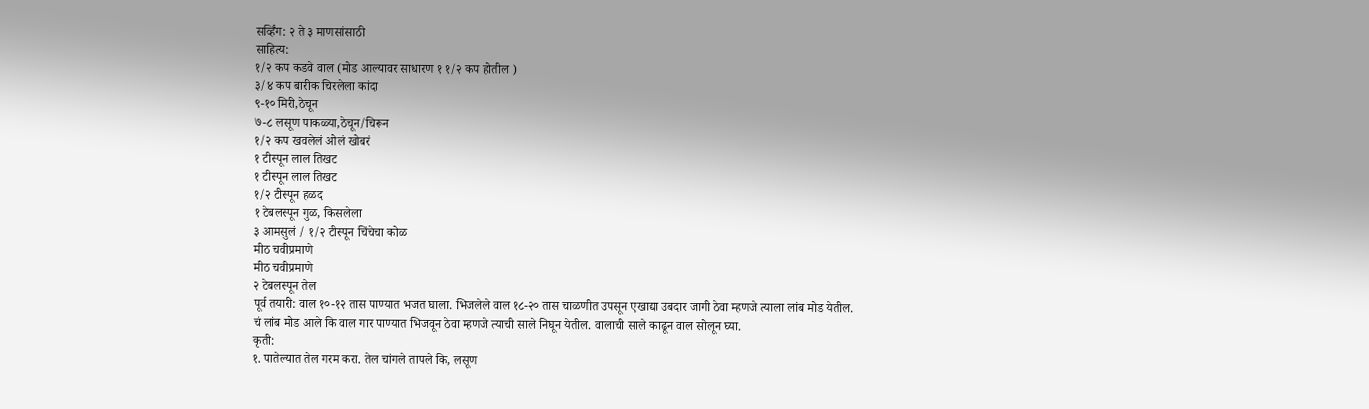सर्व्हिंग: २ ते ३ माणसांसाठी
साहित्य:
१/२ कप कडवे वाल (मोड आल्यावर साधारण १ १/२ कप होतील )
३/४ कप बारीक चिरलेला कांदा
९-१० मिरी,ठेचून
७-८ लसूण पाकळ्या,ठेचून/चिरून
१/२ कप खवलेलं ओलं खोबरं
१ टीस्पून लाल तिखट
१ टीस्पून लाल तिखट
१/२ टीस्पून हळद
१ टेबलस्पून गुळ, किसलेला
३ आमसुलं / १/२ टीस्पून चिंचेचा कोळ
मीठ चवीप्रमाणे
मीठ चवीप्रमाणे
२ टेबलस्पून तेल
पूर्व तयारी: वाल १०-१२ तास पाण्यात भजत घाला. भिजलेले वाल १८-२० तास चाळणीत उपसून एखाद्या उबदार जागी ठेवा म्हणजे त्याला लांब मोड येतील.
चं लांब मोड आले कि वाल गार पाण्यात भिजवून ठेवा म्हणजे त्याची साले निघून येतील. वालाची साले काढून वाल सोलून घ्या.
कृती:
१. पातेल्यात तेल गरम करा. तेल चांगले तापले कि, लसूण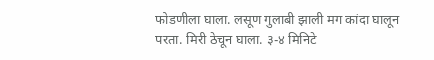फोडणीला घाला. लसूण गुलाबी झाली मग कांदा घालून परता. मिरी ठेचून घाला. ३-४ मिनिटे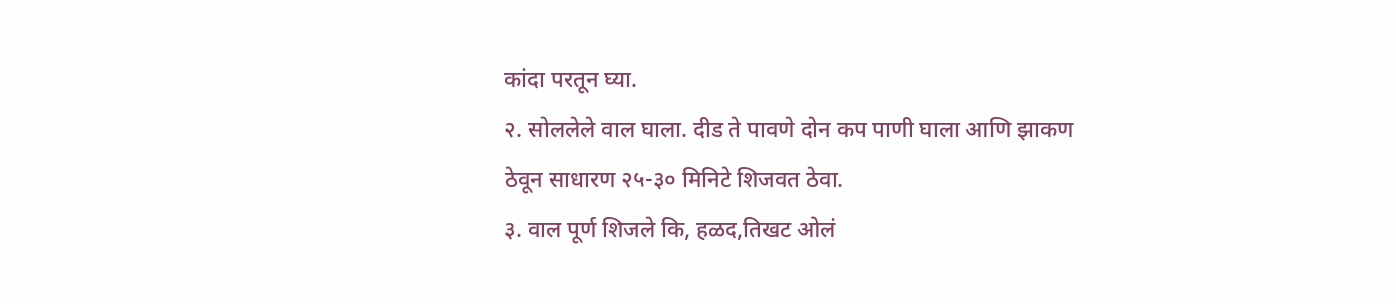कांदा परतून घ्या.
२. सोललेले वाल घाला. दीड ते पावणे दोन कप पाणी घाला आणि झाकण ठेवून साधारण २५-३० मिनिटे शिजवत ठेवा.
३. वाल पूर्ण शिजले कि, हळद,तिखट ओलं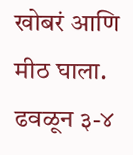खोबरं आणि मीठ घाला. ढवळून ३-४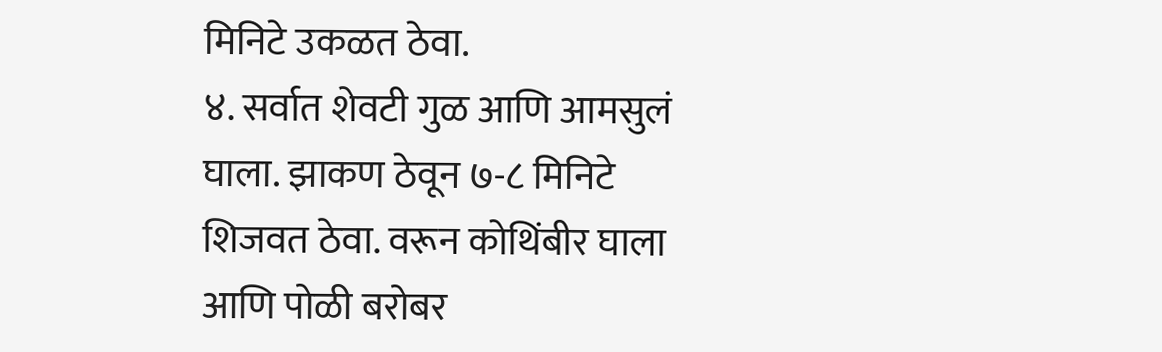मिनिटे उकळत ठेवा.
४. सर्वात शेवटी गुळ आणि आमसुलं घाला. झाकण ठेवून ७-८ मिनिटे शिजवत ठेवा. वरून कोथिंबीर घाला आणि पोळी बरोबर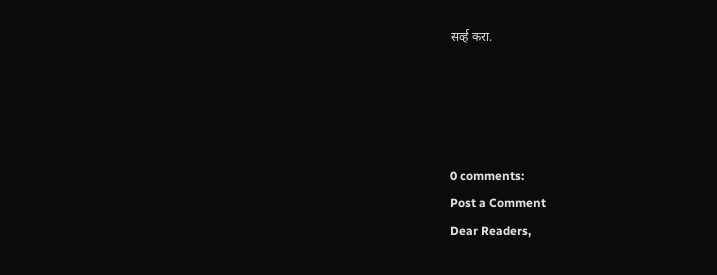सर्व्ह करा.




0 comments:
Post a Comment
Dear Readers,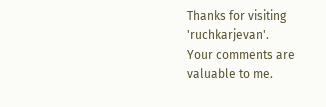Thanks for visiting 'ruchkarjevan'.
Your comments are valuable to me.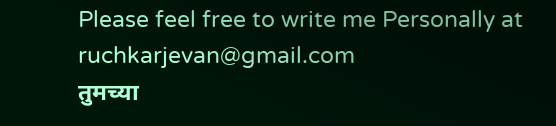Please feel free to write me Personally at ruchkarjevan@gmail.com
तुमच्या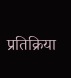प्रतिक्रिया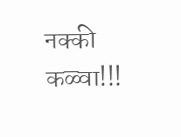नक्की कळ्वा!!!